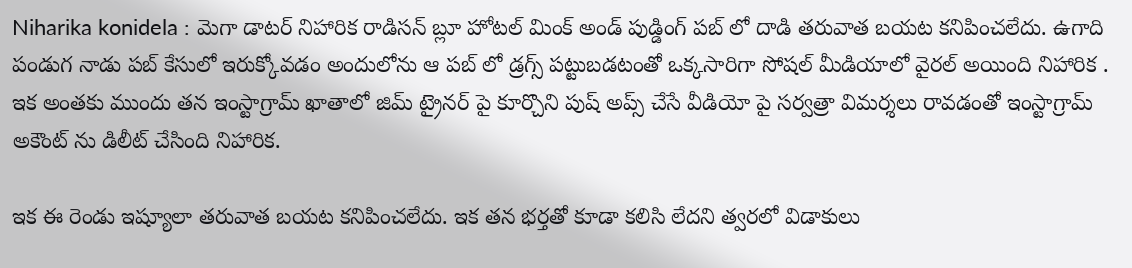Niharika konidela : మెగా డాటర్ నిహారిక రాడిసన్ బ్లూ హోటల్ మింక్ అండ్ పుడ్డింగ్ పబ్ లో దాడి తరువాత బయట కనిపించలేదు. ఉగాది పండుగ నాడు పబ్ కేసులో ఇరుక్కోవడం అందులోను ఆ పబ్ లో డ్రగ్స్ పట్టుబడటంతో ఒక్కసారిగా సోషల్ మీడియాలో వైరల్ అయింది నిహారిక . ఇక అంతకు ముందు తన ఇంస్టాగ్రామ్ ఖాతాలో జిమ్ ట్రైనర్ పై కూర్చొని పుష్ అప్స్ చేసే వీడియో పై సర్వత్రా విమర్శలు రావడంతో ఇంస్టాగ్రామ్ అకౌంట్ ను డిలీట్ చేసింది నిహారిక.

ఇక ఈ రెండు ఇష్యూలా తరువాత బయట కనిపించలేదు. ఇక తన భర్తతో కూడా కలిసి లేదని త్వరలో విడాకులు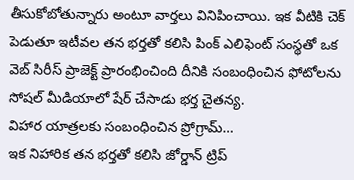తీసుకోబోతున్నారు అంటూ వార్తలు వినిపించాయి. ఇక వీటికి చెక్ పెడుతూ ఇటీవల తన భర్తతో కలిసి పింక్ ఎలిఫెంట్ సంస్థతో ఒక వెబ్ సిరీస్ ప్రాజెక్ట్ ప్రారంభించింది దీనికి సంబంధించిన ఫోటోలను సోషల్ మీడియాలో షేర్ చేసాడు భర్త చైతన్య.
విహార యాత్రలకు సంబంధించిన ప్రోగ్రామ్…
ఇక నిహారిక తన భర్తతో కలిసి జోర్డాన్ ట్రిప్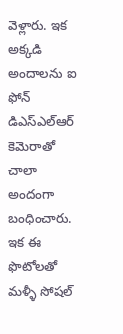వెళ్లారు. ఇక అక్కడి అందాలను ఐ ఫోన్ డిఎస్ఎల్ఆర్ కెమెరాతో చాలా అందంగా బంధించారు. ఇక ఈ ఫొటోలతో మళ్ళీ సోషల్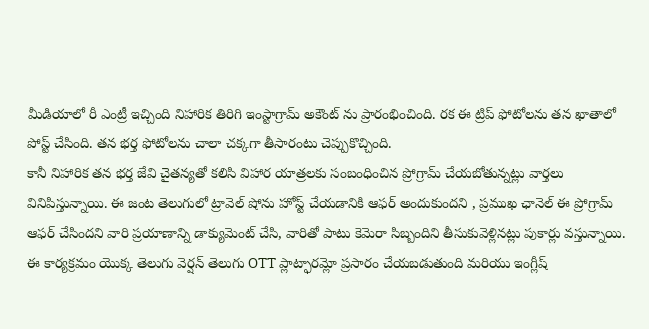మీడియాలో రీ ఎంట్రీ ఇచ్చింది నిహారిక తిరిగి ఇంస్టాగ్రామ్ అకౌంట్ ను ప్రారంభించింది. రక ఈ ట్రిప్ ఫోటోలను తన ఖాతాలో పోస్ట్ చేసింది. తన భర్త ఫోటోలను చాలా చక్కగా తీసారంటు చెప్పుకొచ్చింది.
కానీ నిహారిక తన భర్త జేవి చైతన్యతో కలిసి విహార యాత్రలకు సంబంధించిన ప్రోగ్రామ్ చేయబోతున్నట్లు వార్తలు వినిపిస్తున్నాయి. ఈ జంట తెలుగులో ట్రావెల్ షోను హోస్ట్ చేయడానికి ఆఫర్ అందుకుందని , ప్రముఖ ఛానెల్ ఈ ప్రోగ్రామ్ ఆఫర్ చేసిందని వారి ప్రయాణాన్ని డాక్యుమెంట్ చేసి, వారితో పాటు కెమెరా సిబ్బందిని తీసుకువెళ్లినట్లు పుకార్లు వస్తున్నాయి. ఈ కార్యక్రమం యొక్క తెలుగు వెర్షన్ తెలుగు OTT ప్లాట్ఫారమ్లో ప్రసారం చేయబడుతుంది మరియు ఇంగ్లీష్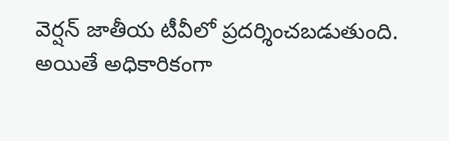వెర్షన్ జాతీయ టీవీలో ప్రదర్శించబడుతుంది. అయితే అధికారికంగా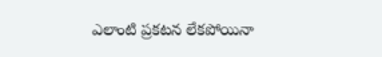ఎలాంటి ప్రకటన లేకపోయినా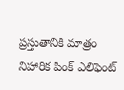ప్రస్తుతానికి మాత్రం నిహారిక పింక్ ఎలిఫెంట్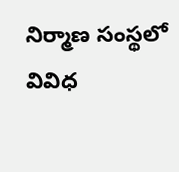నిర్మాణ సంస్థలో వివిధ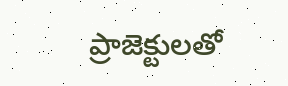ప్రాజెక్టులతో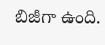బిజీగా ఉంది.